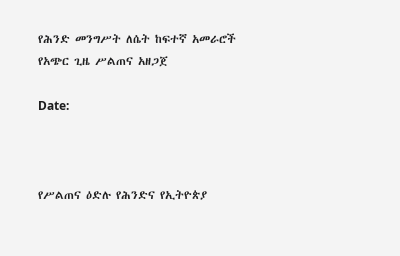የሕንድ መንግሥት ለሴት ከፍተኛ አመራሮች የአጭር ጊዜ ሥልጠና አዘጋጀ

Date:



የሥልጠና ዕድሉ የሕንድና የኢትዮጵያ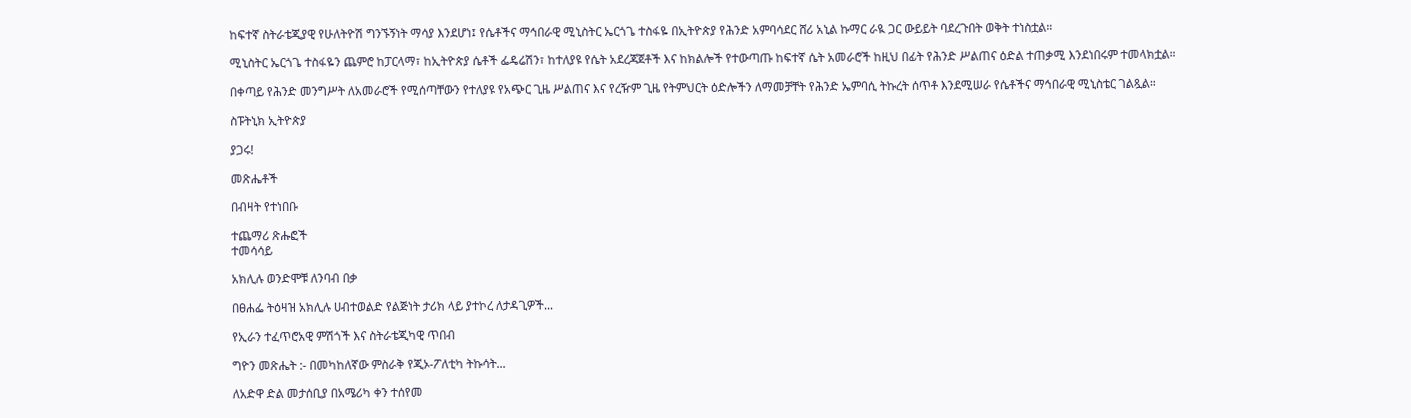ከፍተኛ ስትራቴጂያዊ የሁለትዮሽ ግንኙኝነት ማሳያ እንደሆነ፤ የሴቶችና ማኅበራዊ ሚኒስትር ኤርጎጌ ተስፋዬ በኢትዮጵያ የሕንድ አምባሳደር ሸሪ አኒል ኩማር ራዪ ጋር ውይይት ባደረጉበት ወቅት ተነስቷል።

ሚኒስትር ኤርጎጌ ተስፋዬን ጨምሮ ከፓርላማ፣ ከኢትዮጵያ ሴቶች ፌዴሬሽን፣ ከተለያዩ የሴት አደረጃጀቶች እና ከክልሎች የተውጣጡ ከፍተኛ ሴት አመራሮች ከዚህ በፊት የሕንድ ሥልጠና ዕድል ተጠቃሚ እንደነበሩም ተመላክቷል።

በቀጣይ የሕንድ መንግሥት ለአመራሮች የሚሰጣቸውን የተለያዩ የአጭር ጊዜ ሥልጠና እና የረዥም ጊዜ የትምህርት ዕድሎችን ለማመቻቸት የሕንድ ኤምባሲ ትኩረት ሰጥቶ እንደሚሠራ የሴቶችና ማኅበራዊ ሚኒስቴር ገልጿል።

ስፑትኒክ ኢትዮጵያ

ያጋሩ!

መጽሔቶች

በብዛት የተነበቡ

ተጨማሪ ጽሑፎች
ተመሳሳይ

አክሊሉ ወንድሞቹ ለንባብ በቃ

በፀሐፌ ትዕዛዝ አክሊሉ ሀብተወልድ የልጅነት ታሪክ ላይ ያተኮረ ለታዳጊዎች...

የኢራን ተፈጥሮአዊ ምሽጎች እና ስትራቴጂካዊ ጥበብ

ግዮን መጽሔት :- በመካከለኛው ምስራቅ የጂኦ-ፖለቲካ ትኩሳት...

ለአድዋ ድል መታሰቢያ በአሜሪካ ቀን ተሰየመ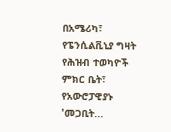በአሜሪካ፣ የፔንሲልቪኒያ ግዛት የሕዝብ ተወካዮች ምክር ቤት፣ የአውሮፓዊያኑ 'መጋቢት...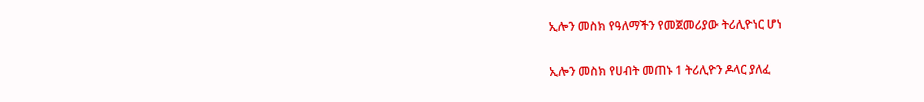ኢሎን መስክ የዓለማችን የመጀመሪያው ትሪሊዮነር ሆነ

ኢሎን መስክ የሀብት መጠኑ 1 ትሪሊዮን ዶላር ያለፈ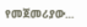የመጀመሪያው...